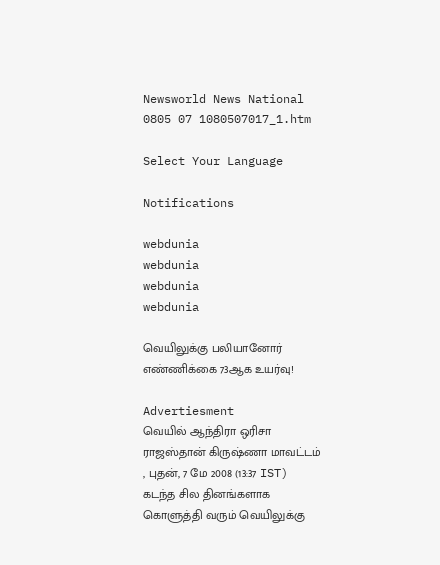Newsworld News National 0805 07 1080507017_1.htm

Select Your Language

Notifications

webdunia
webdunia
webdunia
webdunia

வெயிலுக்கு பலியானோர் எ‌ண்‌ணி‌க்கை 73ஆக உயர்வு!

Advertiesment
வெயி‌ல் ஆந்திரா ஒரிசா ராஜஸ்தான் கிருஷ்ணா மாவட்ட‌ம்
, புதன், 7 மே 2008 (13:37 IST)
கடந்த சில தினங்களாக கொளுத்தி வரும் வெயிலுக்கு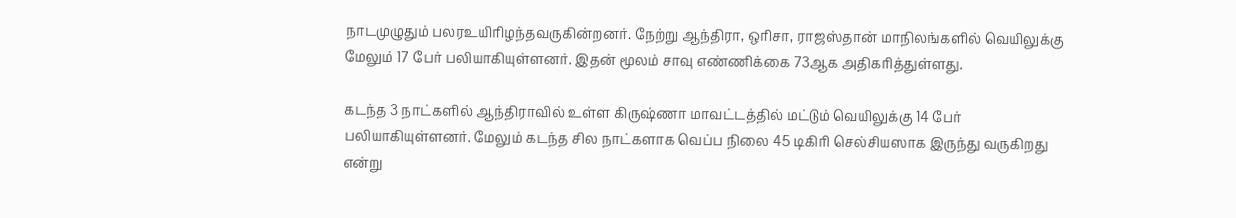நாடமுழுதும் பலரஉயிரிழந்தவருகின்றனர். நேற்று ஆந்திரா, ஒரிசா, ராஜஸ்தான் மாநிலங்களில் வெயிலுக்கு மேலும் 17 பேர் பலியாகியுள்ளனர். இதன் மூலம் சாவு எண்ணிக்கை 73ஆக அதிகரித்துள்ளது.

கடந்த 3 நாட்களில் ஆந்திராவில் உள்ள கிருஷ்ணா மாவட்டத்தில் மட்டும் வெயிலுக்கு 14 பேர் பலியாகியுள்ளனர். மேலும் கடந்த சில நாட்களாக வெப்ப நிலை 45 டிகிரி செல்சியஸாக இருந்து வருகிறது என்று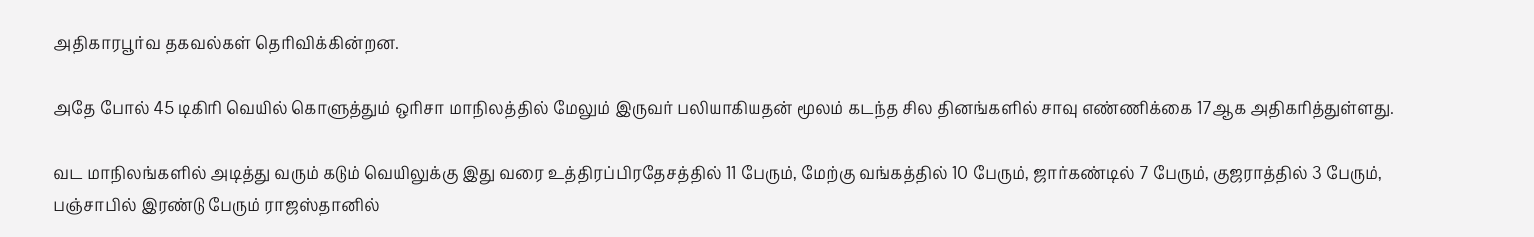அதிகாரபூர்வ தகவல்கள் தெரிவிக்கின்றன.

அதே போல் 45 டிகிரி வெயில் கொளுத்தும் ஒரிசா மாநிலத்தில் மேலும் இருவர் பலியாகியதன் மூலம் கடந்த சில தினங்களில் சாவு எண்ணிக்கை 17ஆக அதிகரித்துள்ளது.

வட மாநிலங்களில் அடித்து வரும் கடும் வெயிலுக்கு இது வரை உத்திரப்பிரதேசத்தில் 11 பேரும், மேற்கு வங்கத்தில் 10 பேரும், ஜார்கண்டில் 7 பேரும், குஜராத்தில் 3 பேரும், பஞ்சாபில் இரண்டு பேரும் ராஜஸ்தானில்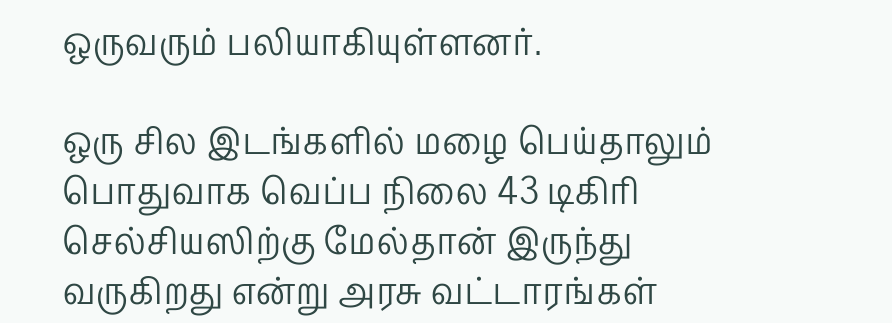ஒருவரும் பலியாகியுள்ளனர்.

ஒரு சில இடங்களில் மழை பெய்தாலும் பொதுவாக வெப்ப நிலை 43 டி‌கிரி செல்சியஸிற்கு மேல்தான் இருந்து வருகிறது என்று அரசு வட்டாரங்கள்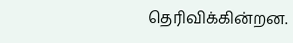தெரிவிக்கின்றன.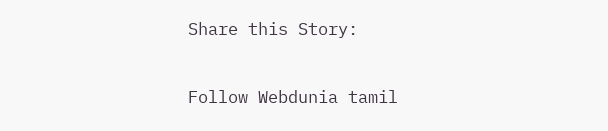Share this Story:

Follow Webdunia tamil